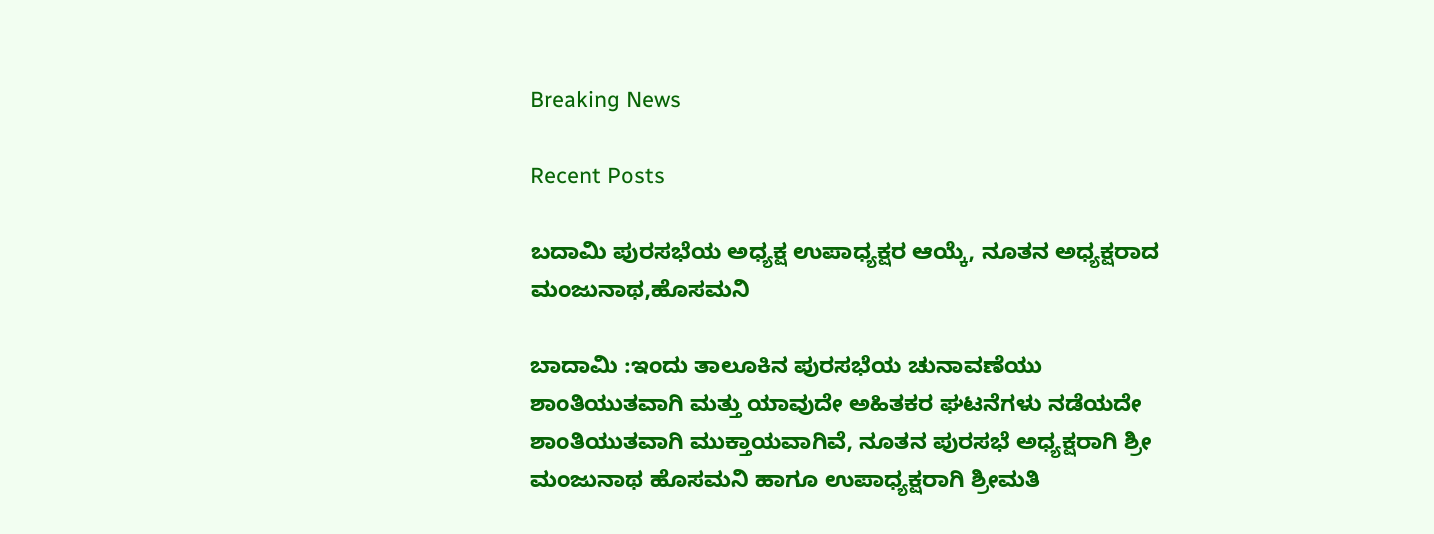Breaking News

Recent Posts

ಬದಾಮಿ ಪುರಸಭೆಯ ಅಧ್ಯಕ್ಷ ಉಪಾಧ್ಯಕ್ಷರ ಆಯ್ಕೆ, ನೂತನ ಅಧ್ಯಕ್ಷರಾದ ಮಂಜುನಾಥ,ಹೊಸಮನಿ

ಬಾದಾಮಿ :ಇಂದು ತಾಲೂಕಿನ ಪುರಸಭೆಯ ಚುನಾವಣೆಯು ಶಾಂತಿಯುತವಾಗಿ ಮತ್ತು ಯಾವುದೇ ಅಹಿತಕರ ಘಟನೆಗಳು ನಡೆಯದೇ ಶಾಂತಿಯುತವಾಗಿ ಮುಕ್ತಾಯವಾಗಿವೆ, ನೂತನ ಪುರಸಭೆ ಅಧ್ಯಕ್ಷರಾಗಿ ಶ್ರೀ ಮಂಜುನಾಥ ಹೊಸಮನಿ ಹಾಗೂ ಉಪಾಧ್ಯಕ್ಷರಾಗಿ ಶ್ರೀಮತಿ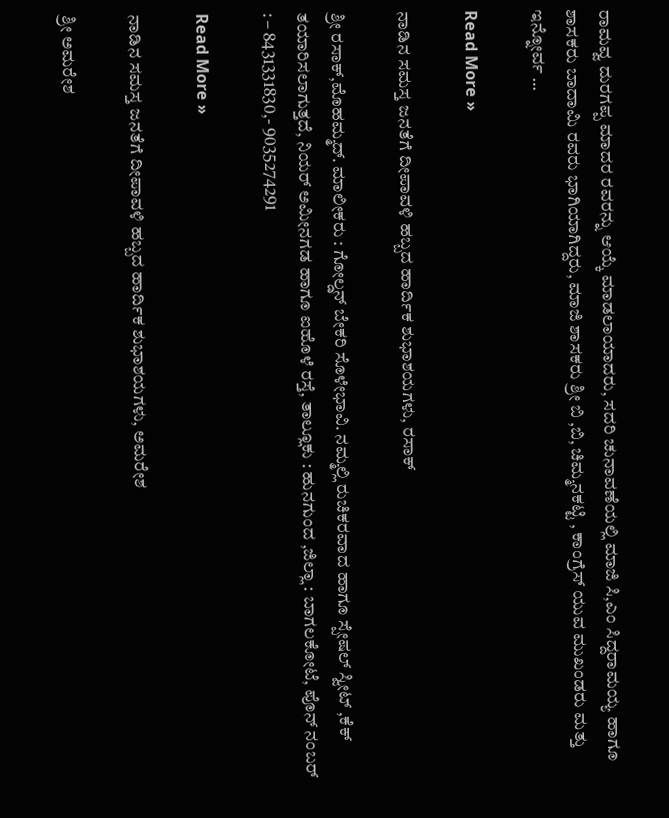ರಾಮವ್ವ ದುರಗಪ್ಪ ಮಾದರ ರವರನ್ನು ಆಯ್ಕೆ ಮಾಡಲಾಯಾದರು, ಸದರಿ ಚುನಾವಣೆಯಲ್ಲಿ ಮಾಜಿ ಸಿ,ಎಂ ಸಿದ್ದರಾಮಯ್ಯ ಹಾಗೂ ಶಾಸಕರು ಬಾದಾಮಿ ರವರು ಭಾಗಿಯಾಗಿದ್ದರು, ಮಾಜಿ ಶಾಸಕರು ಶ್ರೀ ಬಿ ,ಬಿ, ಚಿಮ್ಮನಕಟ್ಟಿ , ಕಾಂಗ್ರೆಸ್ ಯುವ ಮುಖಂಡರು ಮತ್ತು ಇನ್ನೋರ್ವ …

Read More »

ನಾಡಿನ ಸಮಸ್ತ ಜನತೆಗೆ ದೀಪಾವಳಿ ಹಬ್ಬದ ಹಾರ್ದಿಕ ಶುಭಾಶಯಗಳು, ರಸಾಕ್

ಶ್ರೀ ರಸಾಕ್,ಮೊಹಮ್ಮದ್. ಮಾಲೀಕರು : ಗೋಲ್ಡನ್ ಬೇಕರಿ ಸೊಳೇಭಾವಿ. ನಮ್ಮಲ್ಲಿ ರುಚಿಕರವಾದ ಹಾಗೂ ಸ್ಪೇಷಲ್ ಸ್ವೀಟ್ ,ಕೆಕ್ ತಯಾರಿಸಲಾಗುತ್ತದೆ, ನಿಯರ್ ಅಮೀನಗಡ ಹಾಗೂ ಐಹೊಳೆ ರಸ್ತೆ, ತಾಲ್ಲೂಕು : ಹುನಗುಂದ ,ಜಿಲ್ಲಾ : ಬಾಗಲಕೋಟೆ, ಪೊನ್ ನಂಬರ್ : – 8431331830,- 9035274291

Read More »

ನಾಡಿನ ಸಮಸ್ತ ಜನತೆಗೆ ದೀಪಾವಳಿ ಹಬ್ಬದ ಹಾರ್ದಿಕ ಶುಭಾಶಯಗಳು, ಅಮರೇಶ

ಶ್ರೀ ಅಮರೇಶ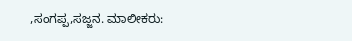,ಸಂಗಪ್ಪ,ಸಜ್ಜನ. ಮಾಲೀಕರು: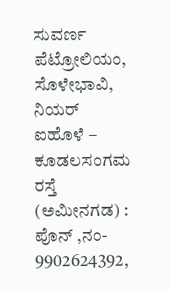ಸುವರ್ಣ ಪೆಟ್ರೋಲಿಯಂ, ಸೊಳೇಭಾವಿ, ನಿಯರ್ ಐಹೊಳೆ – ಕೂಡಲಸಂಗಮ ರಸ್ತೆ (ಅಮೀನಗಡ) : ಪೊನ್ ,ನಂ- 9902624392,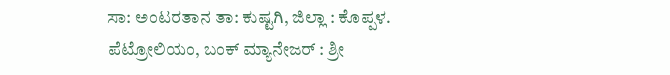ಸಾ: ಅಂಟರತಾನ ತಾ: ಕುಷ್ಟಗಿ, ಜಿಲ್ಲಾ : ಕೊಪ್ಪಳ. ಪೆಟ್ರೋಲಿಯಂ, ಬಂಕ್ ಮ್ಯಾನೇಜರ್ : ಶ್ರೀ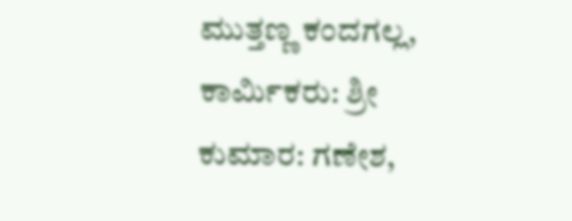ಮುತ್ತಣ್ಣ ಕಂದಗಲ್ಲ, ಕಾರ್ಮಿಕರು: ಶ್ರೀ ಕುಮಾರ: ಗಣೇಶ,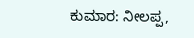ಕುಮಾರ: ನೀಲಪ್ಪ,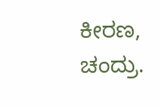ಕೀರಣ, ಚಂದ್ರು.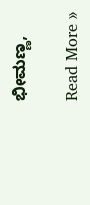ಭೀಮಣ್ಣ,

Read More »